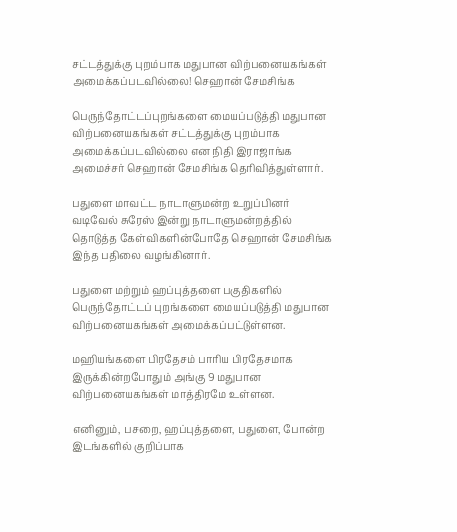சட்டத்துக்கு புறம்பாக மதுபான விற்பனையகங்கள் அமைக்கப்படவில்லை! செஹான் சேமசிங்க

பெருந்தோட்டப்புறங்களை மையப்படுத்தி மதுபான விற்பனையகங்கள் சட்டத்துக்கு புறம்பாக அமைக்கப்படவில்லை என நிதி இராஜாங்க அமைச்சர் செஹான் சேமசிங்க தெரிவித்துள்ளார்.

பதுளை மாவட்ட நாடாளுமன்ற உறுப்பினர் வடிவேல் சுரேஸ் இன்று நாடாளுமன்றத்தில் தொடுத்த கேள்விகளின்போதே செஹான் சேமசிங்க இந்த பதிலை வழங்கினார்.

பதுளை மற்றும் ஹப்புத்தளை பகுதிகளில் பெருந்தோட்டப் புறங்களை மையப்படுத்தி மதுபான விற்பனையகங்கள் அமைக்கப்பட்டுள்ளன.

மஹியங்களை பிரதேசம் பாரிய பிரதேசமாக இருக்கின்றபோதும் அங்கு 9 மதுபான விற்பனையகங்கள் மாத்திரமே உள்ளன.

எனினும், பசறை, ஹப்புத்தளை, பதுளை, போன்ற இடங்களில் குறிப்பாக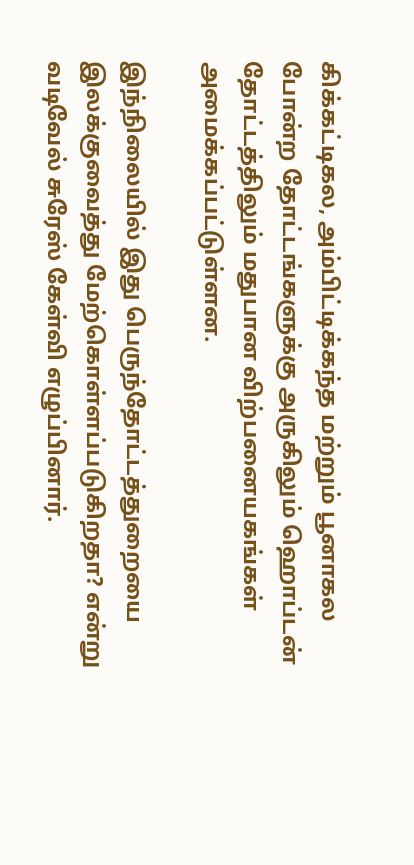கிக்கட்டிகல, அம்பிட்டிக்கந்த மற்றும் பூனாகல போன்ற தோட்டங்களுக்கு அருகிலும் ஹொப்டன் தோட்டத்திலும் மதுபான விற்பனையகங்கள் அமைக்கப்பட்டுள்ளன.

இந்நிலையில் இது பெருந்தோட்டத்துறையை இலக்குவைத்து மேற்கொள்ளப்படுகிறதா? என்று வடிவேல் சுரேஸ் கேள்வி எழுப்பினார்.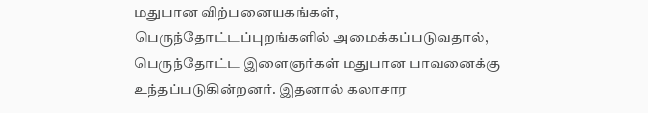மதுபான விற்பனையகங்கள், பெருந்தோட்டப்புறங்களில் அமைக்கப்படுவதால், பெருந்தோட்ட இளைஞர்கள் மதுபான பாவனைக்கு உந்தப்படுகின்றனர். இதனால் கலாசார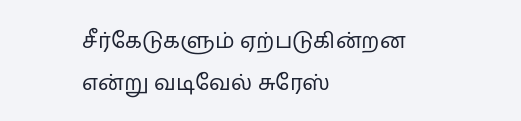சீர்கேடுகளும் ஏற்படுகின்றன என்று வடிவேல் சுரேஸ்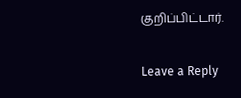குறிப்பிட்டார்.

Leave a Reply